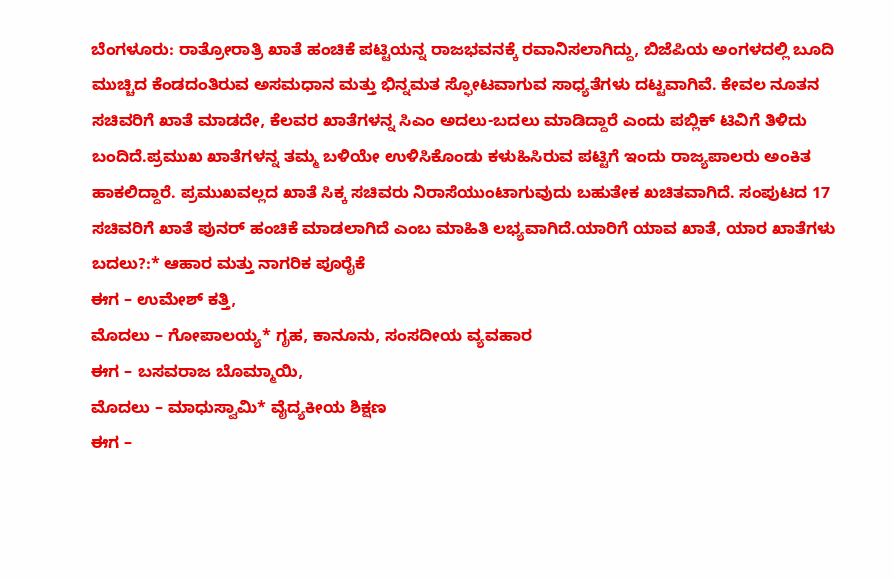ಬೆಂಗಳೂರು: ರಾತ್ರೋರಾತ್ರಿ ಖಾತೆ ಹಂಚಿಕೆ ಪಟ್ಟಿಯನ್ನ ರಾಜಭವನಕ್ಕೆ ರವಾನಿಸಲಾಗಿದ್ದು, ಬಿಜೆಪಿಯ ಅಂಗಳದಲ್ಲಿ ಬೂದಿ ಮುಚ್ಚಿದ ಕೆಂಡದಂತಿರುವ ಅಸಮಧಾನ ಮತ್ತು ಭಿನ್ನಮತ ಸ್ಫೋಟವಾಗುವ ಸಾಧ್ಯತೆಗಳು ದಟ್ಟವಾಗಿವೆ. ಕೇವಲ ನೂತನ ಸಚಿವರಿಗೆ ಖಾತೆ ಮಾಡದೇ, ಕೆಲವರ ಖಾತೆಗಳನ್ನ ಸಿಎಂ ಅದಲು-ಬದಲು ಮಾಡಿದ್ದಾರೆ ಎಂದು ಪಬ್ಲಿಕ್ ಟಿವಿಗೆ ತಿಳಿದು ಬಂದಿದೆ.ಪ್ರಮುಖ ಖಾತೆಗಳನ್ನ ತಮ್ಮ ಬಳಿಯೇ ಉಳಿಸಿಕೊಂಡು ಕಳುಹಿಸಿರುವ ಪಟ್ಟಿಗೆ ಇಂದು ರಾಜ್ಯಪಾಲರು ಅಂಕಿತ ಹಾಕಲಿದ್ದಾರೆ. ಪ್ರಮುಖವಲ್ಲದ ಖಾತೆ ಸಿಕ್ಕ ಸಚಿವರು ನಿರಾಸೆಯುಂಟಾಗುವುದು ಬಹುತೇಕ ಖಚಿತವಾಗಿದೆ. ಸಂಪುಟದ 17 ಸಚಿವರಿಗೆ ಖಾತೆ ಪುನರ್ ಹಂಚಿಕೆ ಮಾಡಲಾಗಿದೆ ಎಂಬ ಮಾಹಿತಿ ಲಭ್ಯವಾಗಿದೆ.ಯಾರಿಗೆ ಯಾವ ಖಾತೆ, ಯಾರ ಖಾತೆಗಳು ಬದಲು?:* ಆಹಾರ ಮತ್ತು ನಾಗರಿಕ ಪೂರೈಕೆ
ಈಗ – ಉಮೇಶ್ ಕತ್ತಿ,
ಮೊದಲು – ಗೋಪಾಲಯ್ಯ* ಗೃಹ, ಕಾನೂನು, ಸಂಸದೀಯ ವ್ಯವಹಾರ
ಈಗ – ಬಸವರಾಜ ಬೊಮ್ಮಾಯಿ,
ಮೊದಲು – ಮಾಧುಸ್ವಾಮಿ* ವೈದ್ಯಕೀಯ ಶಿಕ್ಷಣ
ಈಗ –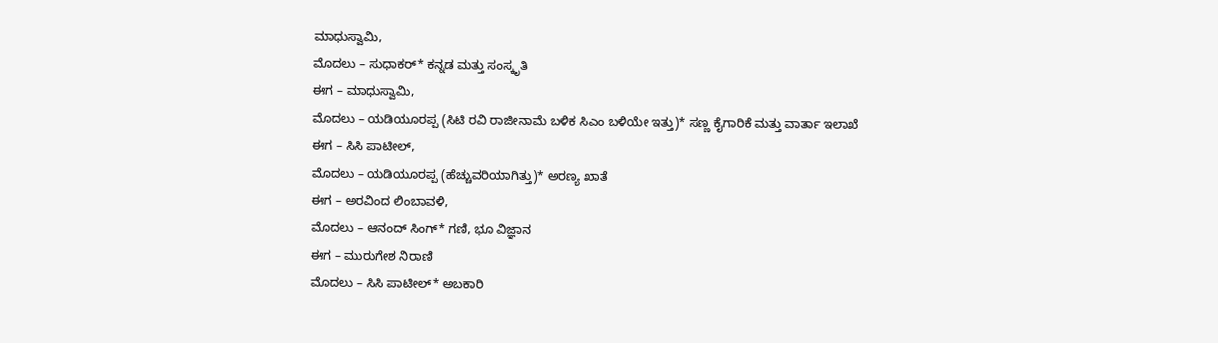ಮಾಧುಸ್ವಾಮಿ,
ಮೊದಲು – ಸುಧಾಕರ್* ಕನ್ನಡ ಮತ್ತು ಸಂಸ್ಕೃತಿ
ಈಗ – ಮಾಧುಸ್ವಾಮಿ,
ಮೊದಲು – ಯಡಿಯೂರಪ್ಪ (ಸಿಟಿ ರವಿ ರಾಜೀನಾಮೆ ಬಳಿಕ ಸಿಎಂ ಬಳಿಯೇ ಇತ್ತು)* ಸಣ್ಣ ಕೈಗಾರಿಕೆ ಮತ್ತು ವಾರ್ತಾ ಇಲಾಖೆ
ಈಗ – ಸಿಸಿ ಪಾಟೀಲ್,
ಮೊದಲು – ಯಡಿಯೂರಪ್ಪ (ಹೆಚ್ಚುವರಿಯಾಗಿತ್ತು)* ಅರಣ್ಯ ಖಾತೆ
ಈಗ – ಅರವಿಂದ ಲಿಂಬಾವಳಿ,
ಮೊದಲು – ಆನಂದ್ ಸಿಂಗ್* ಗಣಿ, ಭೂ ವಿಜ್ಞಾನ
ಈಗ – ಮುರುಗೇಶ ನಿರಾಣಿ
ಮೊದಲು – ಸಿಸಿ ಪಾಟೀಲ್* ಅಬಕಾರಿ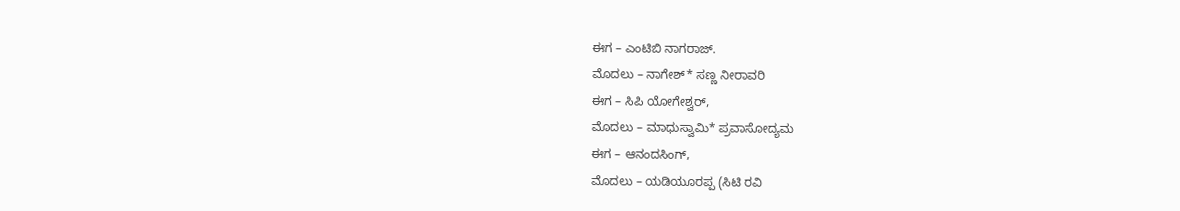ಈಗ – ಎಂಟಿಬಿ ನಾಗರಾಜ್.
ಮೊದಲು – ನಾಗೇಶ್* ಸಣ್ಣ ನೀರಾವರಿ
ಈಗ – ಸಿಪಿ ಯೋಗೇಶ್ವರ್,
ಮೊದಲು – ಮಾಧುಸ್ವಾಮಿ* ಪ್ರವಾಸೋದ್ಯಮ
ಈಗ – ಆನಂದಸಿಂಗ್,
ಮೊದಲು – ಯಡಿಯೂರಪ್ಪ (ಸಿಟಿ ರವಿ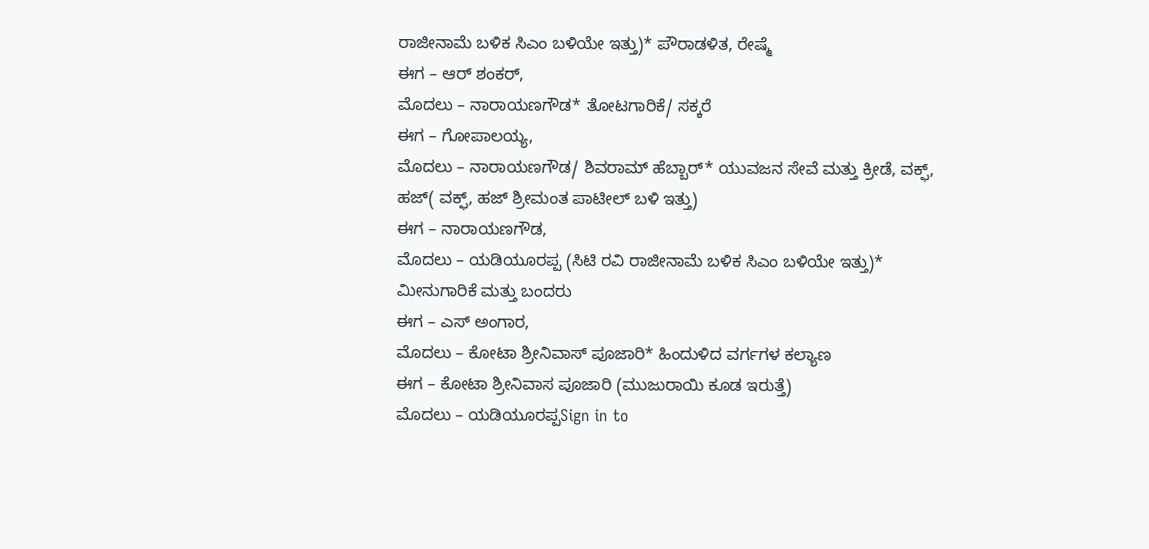ರಾಜೀನಾಮೆ ಬಳಿಕ ಸಿಎಂ ಬಳಿಯೇ ಇತ್ತು)* ಪೌರಾಡಳಿತ, ರೇಷ್ಮೆ
ಈಗ – ಆರ್ ಶಂಕರ್,
ಮೊದಲು – ನಾರಾಯಣಗೌಡ* ತೋಟಗಾರಿಕೆ/ ಸಕ್ಕರೆ
ಈಗ – ಗೋಪಾಲಯ್ಯ,
ಮೊದಲು – ನಾರಾಯಣಗೌಡ/ ಶಿವರಾಮ್ ಹೆಬ್ಬಾರ್* ಯುವಜನ ಸೇವೆ ಮತ್ತು ಕ್ರೀಡೆ, ವಕ್ಫ್, ಹಜ್( ವಕ್ಫ್, ಹಜ್ ಶ್ರೀಮಂತ ಪಾಟೀಲ್ ಬಳಿ ಇತ್ತು)
ಈಗ – ನಾರಾಯಣಗೌಡ,
ಮೊದಲು – ಯಡಿಯೂರಪ್ಪ (ಸಿಟಿ ರವಿ ರಾಜೀನಾಮೆ ಬಳಿಕ ಸಿಎಂ ಬಳಿಯೇ ಇತ್ತು)* ಮೀನುಗಾರಿಕೆ ಮತ್ತು ಬಂದರು
ಈಗ – ಎಸ್ ಅಂಗಾರ,
ಮೊದಲು – ಕೋಟಾ ಶ್ರೀನಿವಾಸ್ ಪೂಜಾರಿ* ಹಿಂದುಳಿದ ವರ್ಗಗಳ ಕಲ್ಯಾಣ
ಈಗ – ಕೋಟಾ ಶ್ರೀನಿವಾಸ ಪೂಜಾರಿ (ಮುಜುರಾಯಿ ಕೂಡ ಇರುತ್ತೆ)
ಮೊದಲು – ಯಡಿಯೂರಪ್ಪSign in to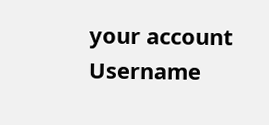your account
Username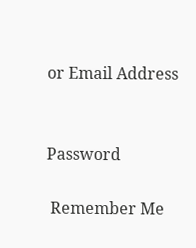or Email Address


Password

 Remember Me